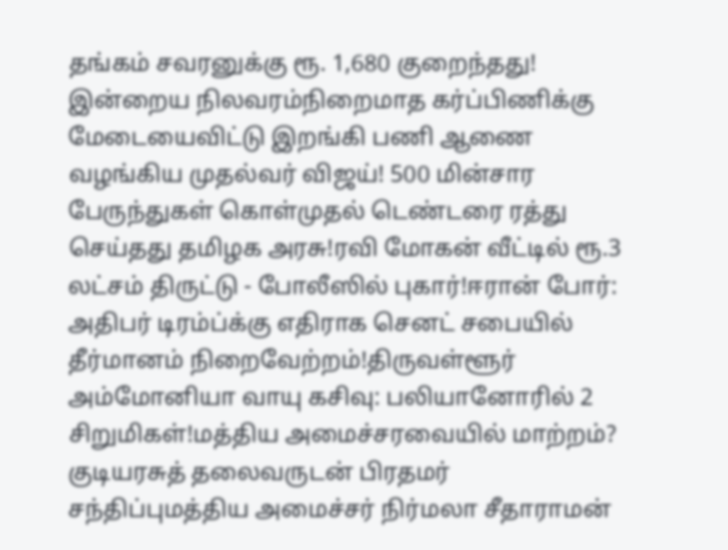தங்கம் சவரனுக்கு ரூ. 1,680 குறைந்தது! இன்றைய நிலவரம்நிறைமாத கர்ப்பிணிக்கு மேடையைவிட்டு இறங்கி பணி ஆணை வழங்கிய முதல்வர் விஜய்! 500 மின்சார பேருந்துகள் கொள்முதல் டெண்டரை ரத்து செய்தது தமிழக அரசு!ரவி மோகன் வீட்டில் ரூ.3 லட்சம் திருட்டு - போலீஸில் புகார்!ஈரான் போர்: அதிபர் டிரம்ப்க்கு எதிராக செனட் சபையில் தீர்மானம் நிறைவேற்றம்!திருவள்ளூர் அம்மோனியா வாயு கசிவு: பலியானோரில் 2 சிறுமிகள்!மத்திய அமைச்சரவையில் மாற்றம்? குடியரசுத் தலைவருடன் பிரதமர் சந்திப்புமத்திய அமைச்சர் நிர்மலா சீதாராமன்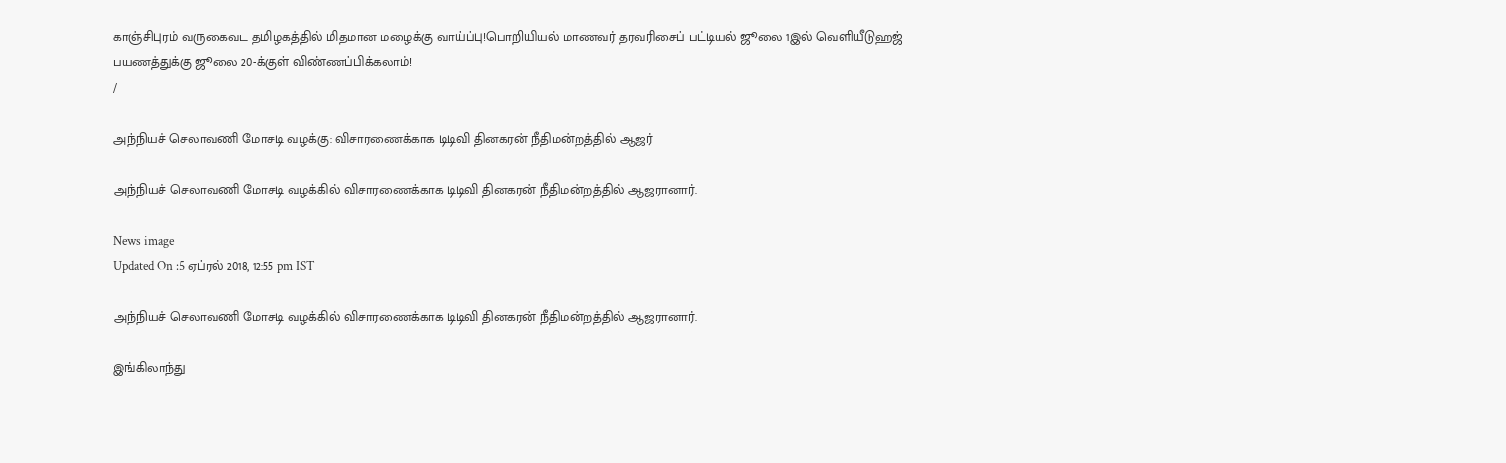காஞ்சிபுரம் வருகைவட தமிழகத்தில் மிதமான மழைக்கு வாய்ப்பு!பொறியியல் மாணவர் தரவரிசைப் பட்டியல் ஜூலை 1இல் வெளியீடுஹஜ் பயணத்துக்கு ஜூலை 20-க்குள் விண்ணப்பிக்கலாம்!
/

அந்நியச் செலாவணி மோசடி வழக்கு: விசாரணைக்காக டிடிவி தினகரன் நீதிமன்றத்தில் ஆஜர்

அந்நியச் செலாவணி மோசடி வழக்கில் விசாரணைக்காக டிடிவி தினகரன் நீதிமன்றத்தில் ஆஜரானார்.

News image
Updated On :5 ஏப்ரல் 2018, 12:55 pm IST

அந்நியச் செலாவணி மோசடி வழக்கில் விசாரணைக்காக டிடிவி தினகரன் நீதிமன்றத்தில் ஆஜரானார்.

இங்கிலாந்து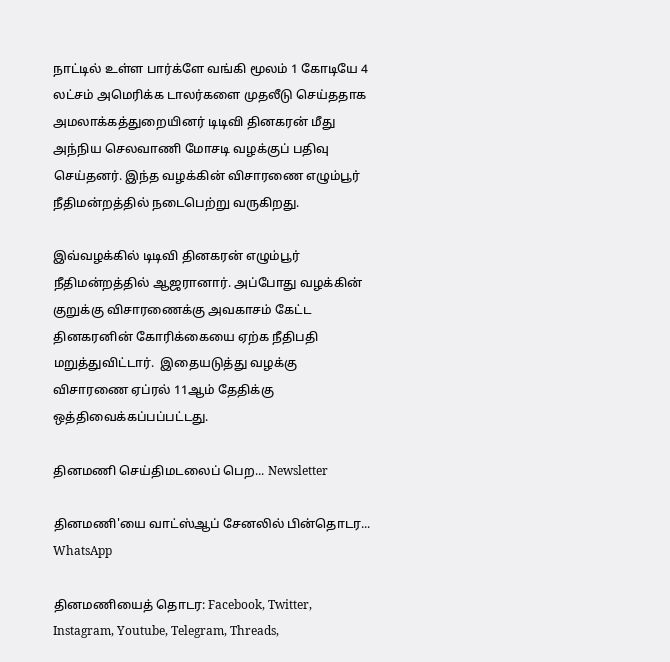நாட்டில் உள்ள பார்க்ளே வங்கி மூலம் 1 கோடியே 4 லட்சம் அமெரிக்க டாலர்களை முதலீடு செய்ததாக அமலாக்கத்துறையினர் டிடிவி தினகரன் மீது அந்நிய செலவாணி மோசடி வழக்குப் பதிவு செய்தனர். இந்த வழக்கின் விசாரணை எழும்பூர் நீதிமன்றத்தில் நடைபெற்று வருகிறது.

இவ்வழக்கில் டிடிவி தினகரன் எழும்பூர் நீதிமன்றத்தில் ஆஜரானார். அப்போது வழக்கின் குறுக்கு விசாரணைக்கு அவகாசம் கேட்ட தினகரனின் கோரிக்கையை ஏற்க நீதிபதி மறுத்துவிட்டார்.  இதையடுத்து வழக்கு விசாரணை ஏப்ரல் 11ஆம் தேதிக்கு ஒத்திவைக்கப்பப்பட்டது.

தினமணி செய்திமடலைப் பெற... Newsletter

தினமணி'யை வாட்ஸ்ஆப் சேனலில் பின்தொடர... WhatsApp

தினமணியைத் தொடர: Facebook, Twitter, Instagram, Youtube, Telegram, Threads,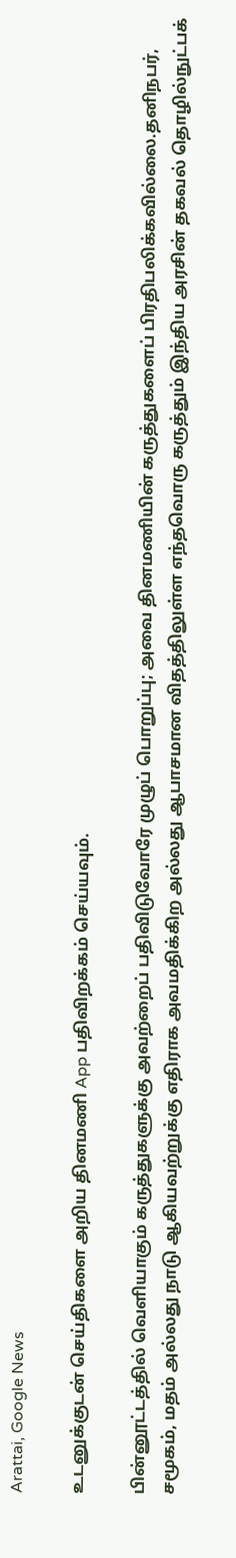Arattai, Google News

உடனுக்குடன் செய்திகளை அறிய தினமணி App பதிவிறக்கம் செய்யவும்.

பின்னூட்டத்தில் வெளியாகும் கருத்துகளுக்கு அவற்றைப் பதிவிடுவோரே முழுப் பொறுப்பு; அவை தினமணியின் கருத்துகளைப் பிரதிபலிக்கவில்லை.தனிநபர், சமூகம், மதம் அல்லது நாடு ஆகியவற்றுக்கு எதிராக அவமதிக்கிற அல்லது ஆபாசமான விதத்திலுள்ள எந்தவொரு கருத்தும் இந்திய அரசின் தகவல் தொழில்நுட்பக்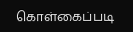கொள்கைப்படி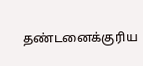தண்டனைக்குரிய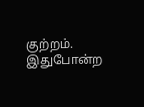குற்றம். இதுபோன்ற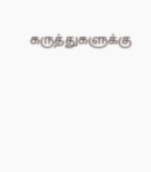கருத்துகளுக்கு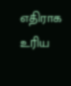எதிராக உரிய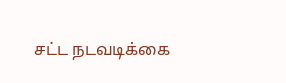சட்ட நடவடிக்கை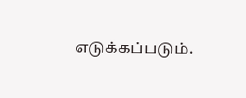எடுக்கப்படும்.